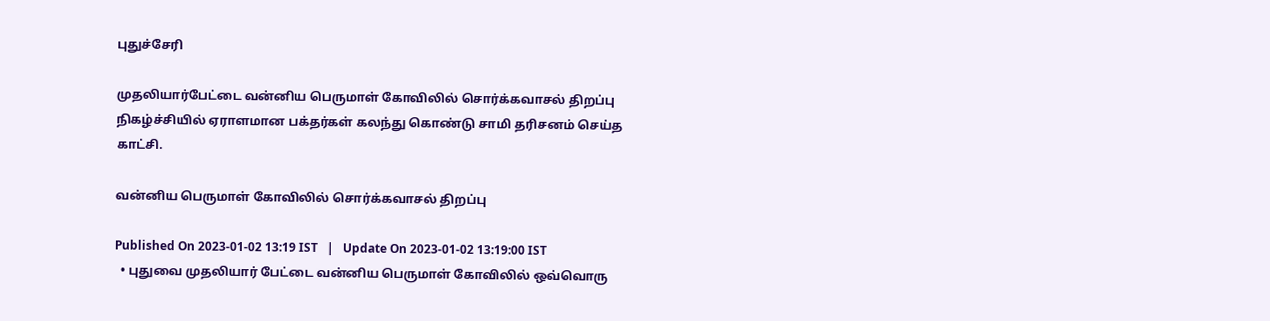புதுச்சேரி

முதலியார்பேட்டை வன்னிய பெருமாள் கோவிலில் சொர்க்கவாசல் திறப்பு நிகழ்ச்சியில் ஏராளமான பக்தர்கள் கலந்து கொண்டு சாமி தரிசனம் செய்த காட்சி.

வன்னிய பெருமாள் கோவிலில் சொர்க்கவாசல் திறப்பு

Published On 2023-01-02 13:19 IST   |   Update On 2023-01-02 13:19:00 IST
  • புதுவை முதலியார் பேட்டை வன்னிய பெருமாள் கோவிலில் ஒவ்வொரு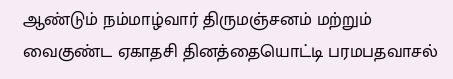ஆண்டும் நம்மாழ்வார் திருமஞ்சனம் மற்றும் வைகுண்ட ஏகாதசி தினத்தையொட்டி பரமபதவாசல்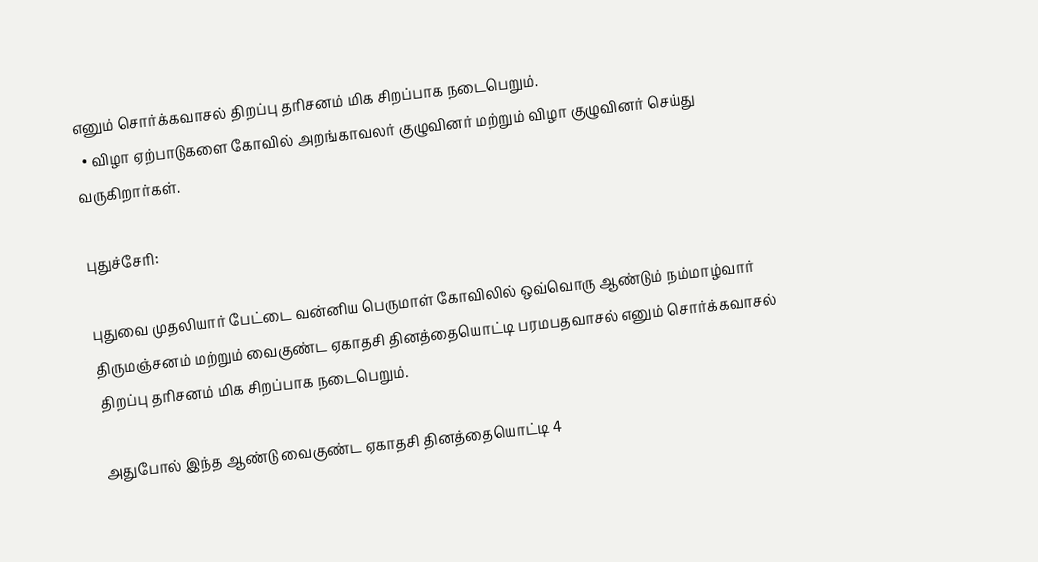எனும் சொர்க்கவாசல் திறப்பு தரிசனம் மிக சிறப்பாக நடைபெறும்.
  • விழா ஏற்பாடுகளை கோவில் அறங்காவலர் குழுவினர் மற்றும் விழா குழுவினர் செய்து வருகிறார்கள்.

புதுச்சேரி:

புதுவை முதலியார் பேட்டை வன்னிய பெருமாள் கோவிலில் ஒவ்வொரு ஆண்டும் நம்மாழ்வார் திருமஞ்சனம் மற்றும் வைகுண்ட ஏகாதசி தினத்தையொட்டி பரமபதவாசல் எனும் சொர்க்கவாசல் திறப்பு தரிசனம் மிக சிறப்பாக நடைபெறும்.

அதுபோல் இந்த ஆண்டு வைகுண்ட ஏகாதசி தினத்தையொட்டி 4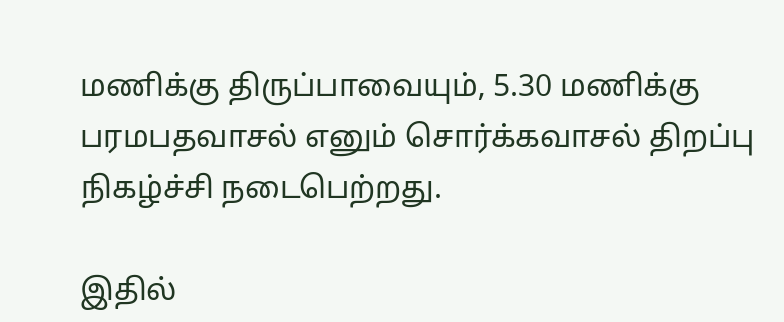மணிக்கு திருப்பாவையும், 5.30 மணிக்கு பரமபதவாசல் எனும் சொர்க்கவாசல் திறப்பு நிகழ்ச்சி நடைபெற்றது.

இதில்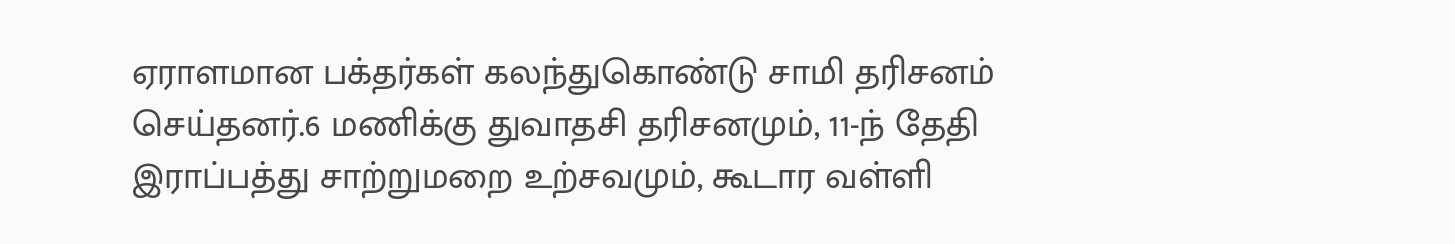ஏராளமான பக்தர்கள் கலந்துகொண்டு சாமி தரிசனம் செய்தனர்.6 மணிக்கு துவாதசி தரிசனமும், 11-ந் தேதி இராப்பத்து சாற்றுமறை உற்சவமும், கூடார வள்ளி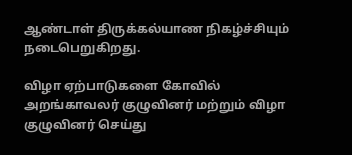ஆண்டாள் திருக்கல்யாண நிகழ்ச்சியும் நடைபெறுகிறது.

விழா ஏற்பாடுகளை கோவில் அறங்காவலர் குழுவினர் மற்றும் விழா குழுவினர் செய்து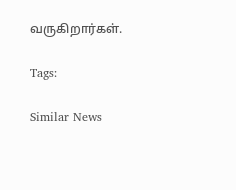வருகிறார்கள்.

Tags:

Similar News